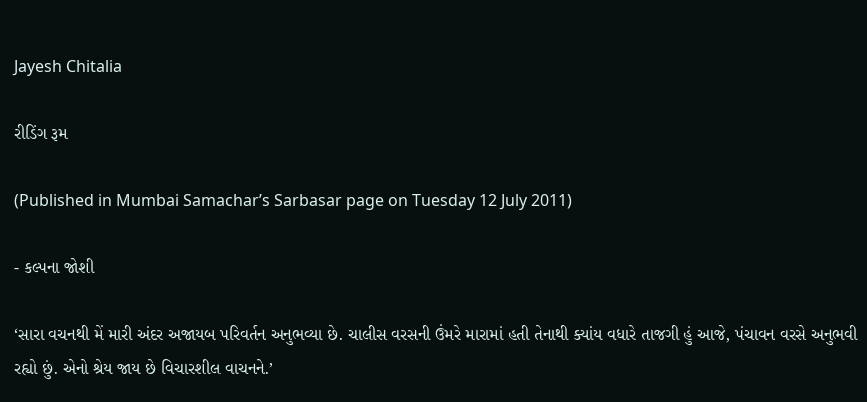Jayesh Chitalia

રીડિંગ રૂમ

(Published in Mumbai Samachar’s Sarbasar page on Tuesday 12 July 2011)

- કલ્પના જોશી

‘સારા વચનથી મેં મારી અંદર અજાયબ પરિવર્તન અનુભવ્યા છે. ચાલીસ વરસની ઉંમરે મારામાં હતી તેનાથી ક્યાંય વધારે તાજગી હું આજે, પંચાવન વરસે અનુભવી રહ્યો છું. એનો શ્રેય જાય છે વિચારશીલ વાચનને.’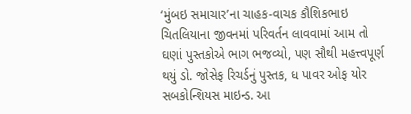‘મુંબઇ સમાચાર’ના ચાહક-વાચક કૌશિકભાઇ ચિતલિયાના જીવનમાં પરિવર્તન લાવવામાં આમ તો ઘણાં પુસ્તકોએ ભાગ ભજવ્યો, પણ સૌથી મહત્ત્વપૂર્ણ થયું ડો. જોસેફ રિચર્ડનું પુસ્તક, ધ પાવર ઓફ યોર સબકોન્શિયસ માઇન્ડ. આ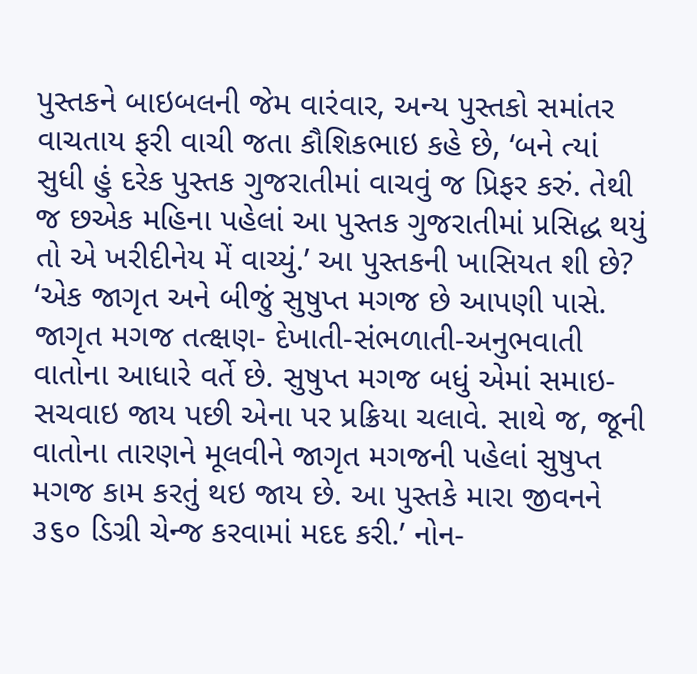પુસ્તકને બાઇબલની જેમ વારંવાર, અન્ય પુસ્તકો સમાંતર વાચતાય ફરી વાચી જતા કૌશિકભાઇ કહે છે, ‘બને ત્યાં સુધી હું દરેક પુસ્તક ગુજરાતીમાં વાચવું જ પ્રિફર કરું. તેથી જ છએક મહિના પહેલાં આ પુસ્તક ગુજરાતીમાં પ્રસિદ્ધ થયું તો એ ખરીદીનેય મેં વાચ્યું.’ આ પુસ્તકની ખાસિયત શી છે? ‘એક જાગૃત અને બીજું સુષુપ્ત મગજ છે આપણી પાસે. જાગૃત મગજ તત્ક્ષણ- દેખાતી-સંભળાતી-અનુભવાતી વાતોના આધારે વર્તે છે. સુષુપ્ત મગજ બધું એમાં સમાઇ-સચવાઇ જાય પછી એના પર પ્રક્રિયા ચલાવે. સાથે જ, જૂની વાતોના તારણને મૂલવીને જાગૃત મગજની પહેલાં સુષુપ્ત મગજ કામ કરતું થઇ જાય છે. આ પુસ્તકે મારા જીવનને ૩૬૦ ડિગ્રી ચેન્જ કરવામાં મદદ કરી.’ નોન-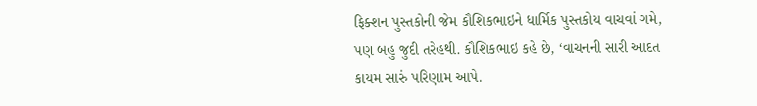ફિક્શન પુસ્તકોની જેમ કૌશિકભાઇને ધાર્મિક પુસ્તકોય વાચવાં ગમે, પણ બહુ જુદી તરેહથી. કૌશિકભાઇ કહે છે, ‘વાચનની સારી આદત કાયમ સારું પરિણામ આપે.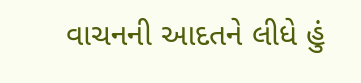વાચનની આદતને લીધે હું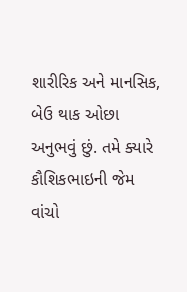શારીરિક અને માનસિક, બેઉ થાક ઓછા અનુભવું છું. તમે ક્યારે કૌશિકભાઇની જેમ વાંચો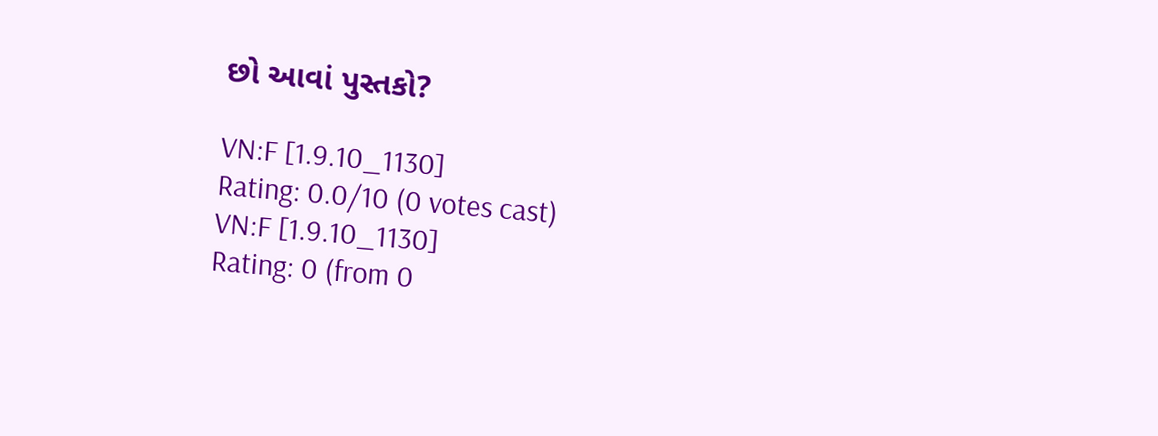છો આવાં પુસ્તકો?

VN:F [1.9.10_1130]
Rating: 0.0/10 (0 votes cast)
VN:F [1.9.10_1130]
Rating: 0 (from 0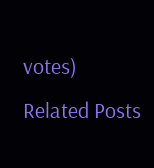votes)
Related Posts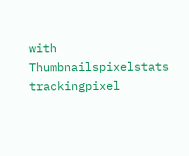with Thumbnailspixelstats trackingpixel